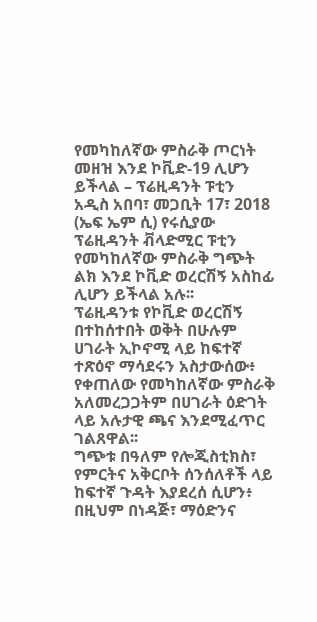የመካከለኛው ምስራቅ ጦርነት መዘዝ እንደ ኮቪድ-19 ሊሆን ይችላል – ፕሬዚዳንት ፑቲን
አዲስ አበባ፣ መጋቢት 17፣ 2018 (ኤፍ ኤም ሲ) የሩሲያው ፕሬዚዳንት ቭላድሚር ፑቲን የመካከለኛው ምስራቅ ግጭት ልክ እንደ ኮቪድ ወረርሽኝ አስከፊ ሊሆን ይችላል አሉ፡፡
ፕሬዚዳንቱ የኮቪድ ወረርሽኝ በተከሰተበት ወቅት በሁሉም ሀገራት ኢኮኖሚ ላይ ከፍተኛ ተጽዕኖ ማሳደሩን አስታውሰው፥ የቀጠለው የመካከለኛው ምስራቅ አለመረጋጋትም በሀገራት ዕድገት ላይ አሉታዊ ጫና እንደሚፈጥር ገልጸዋል፡፡
ግጭቱ በዓለም የሎጂስቲክስ፣ የምርትና አቅርቦት ሰንሰለቶች ላይ ከፍተኛ ጉዳት እያደረሰ ሲሆን፥ በዚህም በነዳጅ፣ ማዕድንና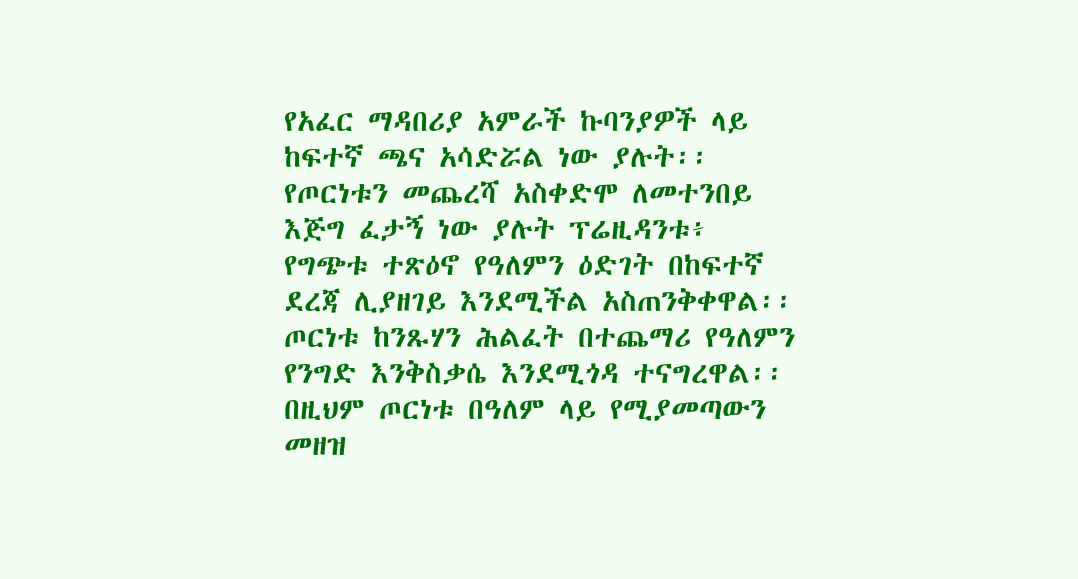የአፈር ማዳበሪያ አምራች ኩባንያዎች ላይ ከፍተኛ ጫና አሳድሯል ነው ያሉት፡፡
የጦርነቱን መጨረሻ አስቀድሞ ለመተንበይ እጅግ ፈታኝ ነው ያሉት ፕሬዚዳንቱ፥ የግጭቱ ተጽዕኖ የዓለምን ዕድገት በከፍተኛ ደረጃ ሊያዘገይ እንደሚችል አስጠንቅቀዋል፡፡
ጦርነቱ ከንጹሃን ሕልፈት በተጨማሪ የዓለምን የንግድ እንቅስቃሴ እንደሚጎዳ ተናግረዋል፡፡
በዚህም ጦርነቱ በዓለም ላይ የሚያመጣውን መዘዝ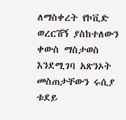ለማስቀረት የኮቪድ ወረርሽኝ ያስከተለውን ቀውስ ማስታወስ እንደሚገባ አጽንኦት መስጠታቸውን ሩሲያ ቱደይ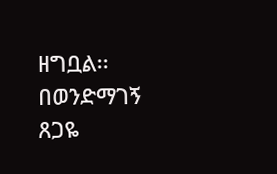ዘግቧል፡፡
በወንድማገኝ ጸጋዬ